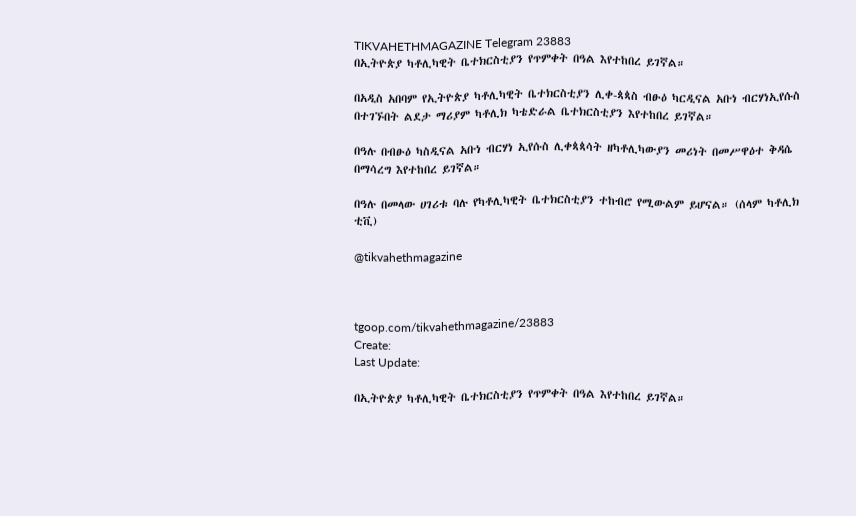TIKVAHETHMAGAZINE Telegram 23883
በኢትዮጵያ ካቶሊካዊት ቤተክርስቲያን የጥምቀት በዓል እየተከበረ ይገኛል።

በአዲስ አበባም የኢትዮጵያ ካቶሊካዊት ቤተክርስቲያን ሊቀ-ጳጳስ ብፁዕ ካርዲናል አቡነ ብርሃነኢየሱስ በተገኙበት ልደታ ማሪያም ካቶሊክ ካቴድራል ቤተክርስቲያን እየተከበረ ይገኛል።

በዓሉ በብፁዕ ካስዲናል አቡነ ብርሃነ ኢየሱስ ሊቀጳጳሳት ዘካቶሊካውያን መሪነት በመሥዋዕተ ቅዳሴ በማሳረግ እየተከበረ ይገኛል።

በዓሉ በመላው ሀገሪቱ ባሉ የካቶሊካዊት ቤተክርስቲያን ተከብሮ የሚውልም ይሆናል። (ሰላም ካቶሊክ ቲቪ)

@tikvahethmagazine



tgoop.com/tikvahethmagazine/23883
Create:
Last Update:

በኢትዮጵያ ካቶሊካዊት ቤተክርስቲያን የጥምቀት በዓል እየተከበረ ይገኛል።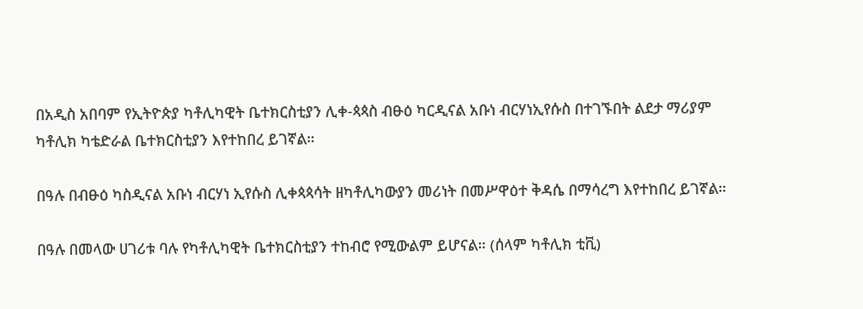በአዲስ አበባም የኢትዮጵያ ካቶሊካዊት ቤተክርስቲያን ሊቀ-ጳጳስ ብፁዕ ካርዲናል አቡነ ብርሃነኢየሱስ በተገኙበት ልደታ ማሪያም ካቶሊክ ካቴድራል ቤተክርስቲያን እየተከበረ ይገኛል።

በዓሉ በብፁዕ ካስዲናል አቡነ ብርሃነ ኢየሱስ ሊቀጳጳሳት ዘካቶሊካውያን መሪነት በመሥዋዕተ ቅዳሴ በማሳረግ እየተከበረ ይገኛል።

በዓሉ በመላው ሀገሪቱ ባሉ የካቶሊካዊት ቤተክርስቲያን ተከብሮ የሚውልም ይሆናል። (ሰላም ካቶሊክ ቲቪ)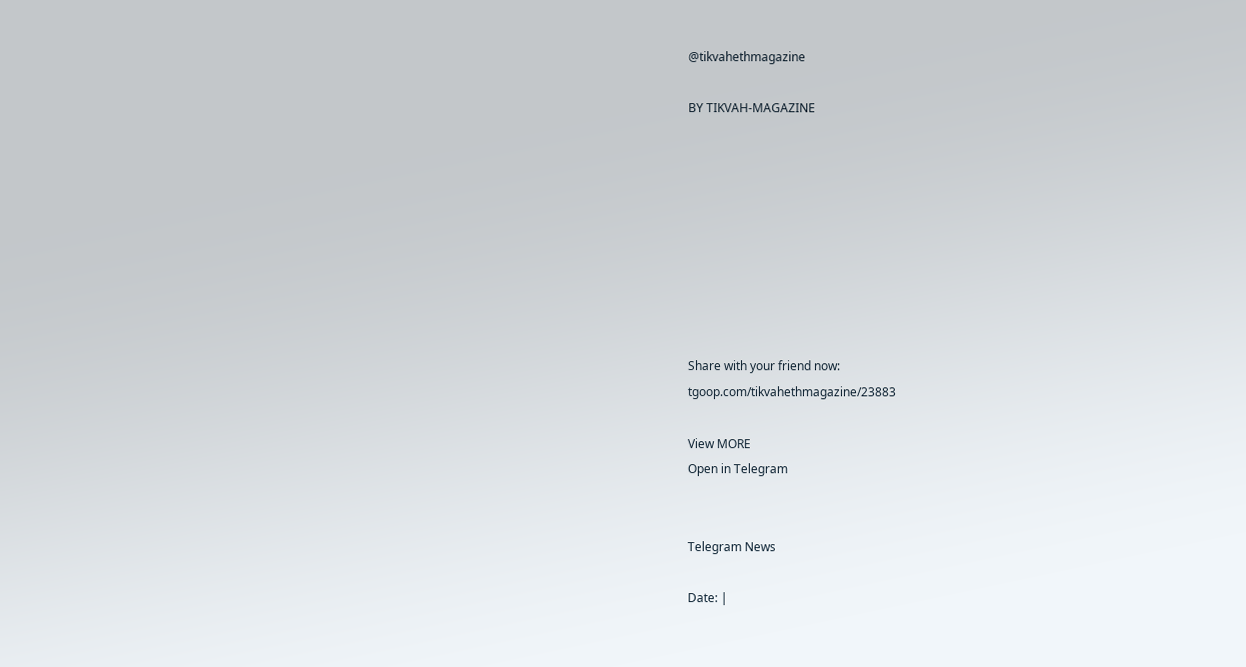@tikvahethmagazine

BY TIKVAH-MAGAZINE









Share with your friend now:
tgoop.com/tikvahethmagazine/23883

View MORE
Open in Telegram


Telegram News

Date: |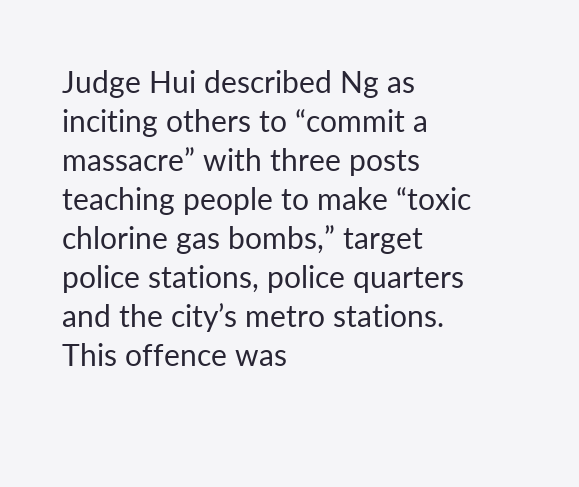Judge Hui described Ng as inciting others to “commit a massacre” with three posts teaching people to make “toxic chlorine gas bombs,” target police stations, police quarters and the city’s metro stations. This offence was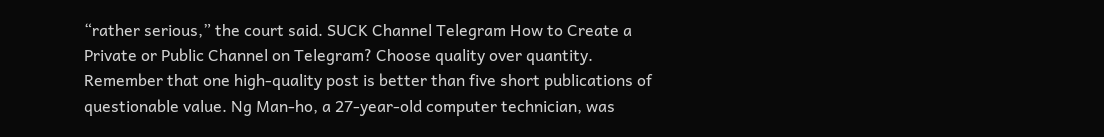“rather serious,” the court said. SUCK Channel Telegram How to Create a Private or Public Channel on Telegram? Choose quality over quantity. Remember that one high-quality post is better than five short publications of questionable value. Ng Man-ho, a 27-year-old computer technician, was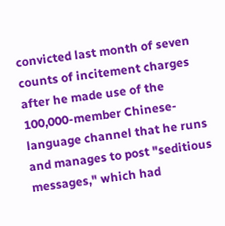convicted last month of seven counts of incitement charges after he made use of the 100,000-member Chinese-language channel that he runs and manages to post "seditious messages," which had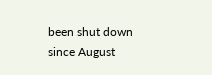been shut down since August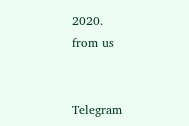2020.
from us


Telegram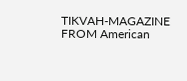TIKVAH-MAGAZINE
FROM American